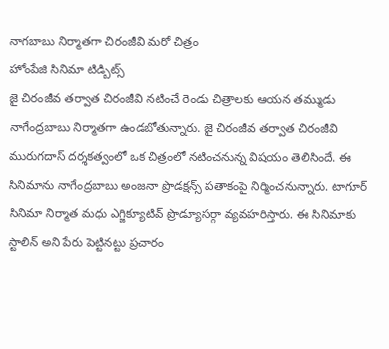నాగబాబు నిర్మాతగా చిరంజీవి మరో చిత్రం
హోంపేజి సినిమా టిడ్బిట్స్
జై చిరంజీవ తర్వాత చిరంజీవి నటించే రెండు చిత్రాలకు ఆయన తమ్ముడు నాగేంద్రబాబు నిర్మాతగా ఉండబోతున్నారు. జై చిరంజీవ తర్వాత చిరంజీవి మురుగదాస్ దర్శకత్వంలో ఒక చిత్రంలో నటించనున్న విషయం తెలిసిందే. ఈ సినిమాను నాగేంద్రబాబు అంజనా ప్రొడక్షన్స్ పతాకంపై నిర్మించనున్నారు. టాగూర్ సినిమా నిర్మాత మధు ఎగ్జిక్యూటివ్ ప్రొడ్యూసర్గా వ్యవహరిస్తారు. ఈ సినిమాకు స్టాలిన్ అని పేరు పెట్టినట్టు ప్రచారం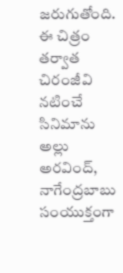జరుగుతోంది. ఈ చిత్రం తర్వాత చిరంజీవి నటించే సినిమాను అల్లు అరవింద్, నాగేంద్రబాబు సంయుక్తంగా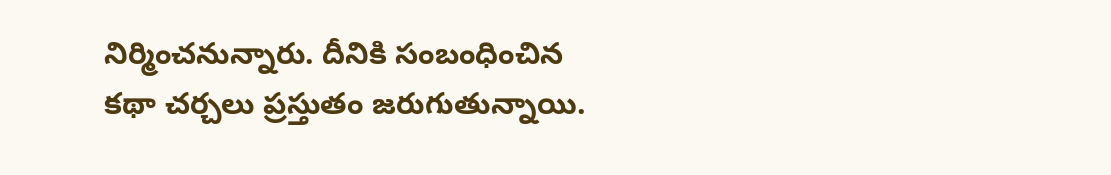నిర్మించనున్నారు. దీనికి సంబంధించిన కథా చర్చలు ప్రస్తుతం జరుగుతున్నాయి.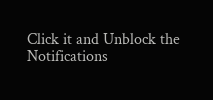Click it and Unblock the Notifications